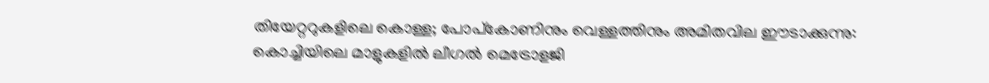തിയേറ്ററുകളിലെ കൊള്ള; പോപ്‌കോണിനും വെള്ളത്തിനും അമിതവില ഈടാക്കുന്നു: കൊച്ചിയിലെ മാളുകളിൽ ലീഗൽ മെട്രോളജി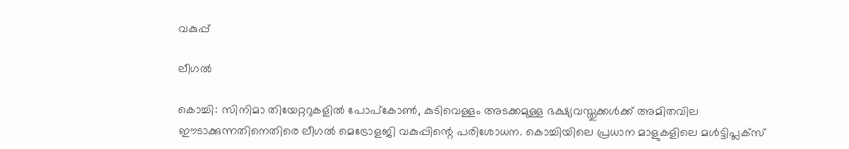വകുപ്പ്

ലീഗൽ

കൊച്ചി: സിനിമാ തിയേറ്ററുകളിൽ പോപ്‌കോൺ, കുടിവെള്ളം അടക്കമുള്ള ഭക്ഷ്യവസ്തുക്കൾക്ക് അമിതവില ഈടാക്കുന്നതിനെതിരെ ലീഗൽ മെട്രോളജി വകുപ്പിന്റെ പരിശോധന. കൊച്ചിയിലെ പ്രധാന മാളുകളിലെ മൾട്ടിപ്ലക്സ്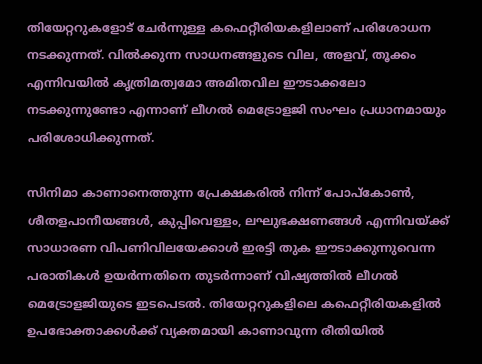തിയേറ്ററുകളോട് ചേർന്നുള്ള കഫെറ്റീരിയകളിലാണ് പരിശോധന നടക്കുന്നത്. വിൽക്കുന്ന സാധനങ്ങളുടെ വില, അളവ്, തൂക്കം എന്നിവയിൽ കൃത്രിമത്വമോ അമിതവില ഈടാക്കലോ നടക്കുന്നുണ്ടോ എന്നാണ് ലീഗൽ മെട്രോളജി സംഘം പ്രധാനമായും പരിശോധിക്കുന്നത്.

സിനിമാ കാണാനെത്തുന്ന പ്രേക്ഷകരിൽ നിന്ന് പോപ്‌കോൺ, ശീതളപാനീയങ്ങൾ, കുപ്പിവെള്ളം, ലഘുഭക്ഷണങ്ങൾ എന്നിവയ്ക്ക് സാധാരണ വിപണിവിലയേക്കാൾ ഇരട്ടി തുക ഈടാക്കുന്നുവെന്ന പരാതികൾ ഉയർന്നതിനെ തുടർന്നാണ് വിഷ്യത്തിൽ ലീഗൽ മെട്രോളജിയുടെ ഇടപെടൽ. തിയേറ്ററുകളിലെ കഫെറ്റീരിയകളിൽ ഉപഭോക്താക്കൾക്ക് വ്യക്തമായി കാണാവുന്ന രീതിയിൽ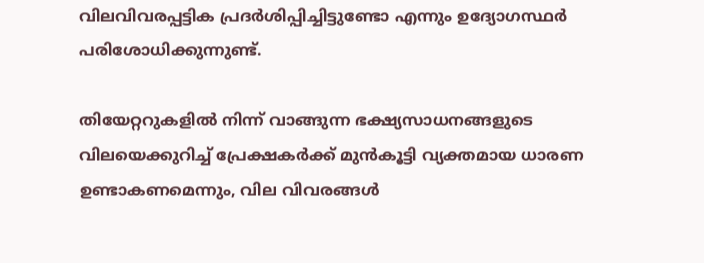വിലവിവരപ്പട്ടിക പ്രദർശിപ്പിച്ചിട്ടുണ്ടോ എന്നും ഉദ്യോഗസ്ഥർ പരിശോധിക്കുന്നുണ്ട്.

തിയേറ്ററുകളിൽ നിന്ന് വാങ്ങുന്ന ഭക്ഷ്യസാധനങ്ങളുടെ വിലയെക്കുറിച്ച് പ്രേക്ഷകർക്ക് മുൻകൂട്ടി വ്യക്തമായ ധാരണ ഉണ്ടാകണമെന്നും, വില വിവരങ്ങൾ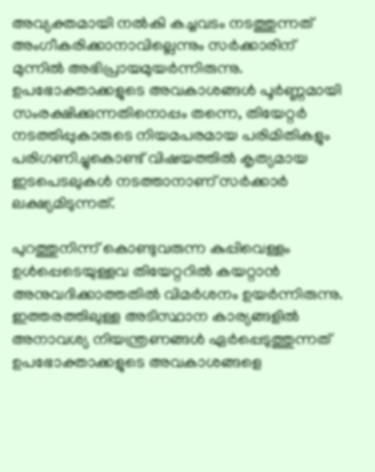അവ്യക്തമായി നൽകി കച്ചവടം നടത്തുന്നത് അംഗീകരിക്കാനാവില്ലെന്നും സർക്കാരിന് മുന്നിൽ അഭിപ്രായമുയർന്നിരുന്നു. ഉപഭോക്താക്കളുടെ അവകാശങ്ങൾ പൂർണ്ണമായി സംരക്ഷിക്കുന്നതിനൊപ്പം തന്നെ, തിയേറ്റർ നടത്തിപ്പുകാരുടെ നിയമപരമായ പരിമിതികളും പരിഗണിച്ചുകൊണ്ട് വിഷയത്തിൽ കൃത്യമായ ഇടപെടലുകൾ നടത്താനാണ് സർക്കാർ ലക്ഷ്യമിടുന്നത്.

പുറത്തുനിന്ന് കൊണ്ടുവരുന്ന കുപ്പിവെള്ളം ഉൾപ്പെടെയുള്ളവ തിയേറ്ററിൽ കയറ്റാൻ അനുവദിക്കാത്തതിൽ വിമർശനം ഉയർന്നിരുന്നു. ഇത്തരത്തിലുള്ള അടിസ്ഥാന കാര്യങ്ങളിൽ അനാവശ്യ നിയന്ത്രണങ്ങൾ ഏർപ്പെടുത്തുന്നത് ഉപഭോക്താക്കളുടെ അവകാശങ്ങളെ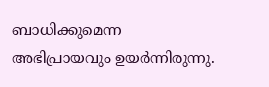ബാധിക്കുമെന്ന അഭിപ്രായവും ഉയർന്നിരുന്നു.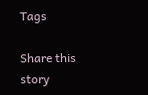Tags

Share this story